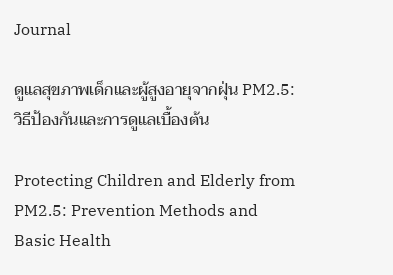Journal

ดูแลสุขภาพเด็กและผู้สูงอายุจากฝุ่น PM2.5: วิธีป้องกันและการดูแลเบื้องต้น

Protecting Children and Elderly from PM2.5: Prevention Methods and Basic Health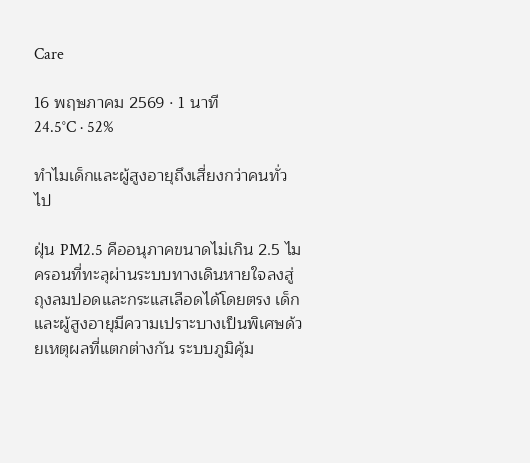Care

16 พฤษภาคม 2569 · 1 นาที
24.5°C · 52%

ทำไมเด็กและผู้สูงอายุถึงเสี่ยงกว่าคนทั่วไป

ฝุ่น PM2.5 คืออนุภาคขนาดไม่เกิน 2.5 ไมครอนที่ทะลุผ่านระบบทางเดินหายใจลงสู่ถุงลมปอดและกระแสเลือดได้โดยตรง เด็กและผู้สูงอายุมีความเปราะบางเป็นพิเศษด้วยเหตุผลที่แตกต่างกัน ระบบภูมิคุ้ม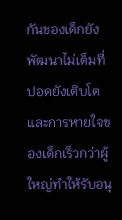กันของเด็กยังพัฒนาไม่เต็มที่ ปอดยังเติบโต และการหายใจของเด็กเร็วกว่าผู้ใหญ่ทำให้รับอนุ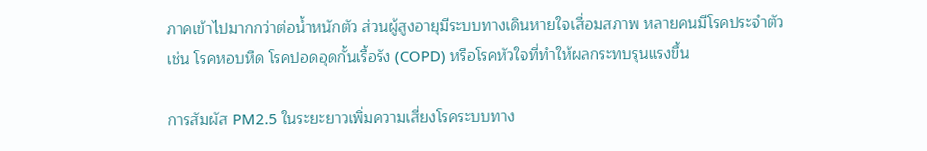ภาคเข้าไปมากกว่าต่อน้ำหนักตัว ส่วนผู้สูงอายุมีระบบทางเดินหายใจเสื่อมสภาพ หลายคนมีโรคประจำตัว เช่น โรคหอบหืด โรคปอดอุดกั้นเรื้อรัง (COPD) หรือโรคหัวใจที่ทำให้ผลกระทบรุนแรงขึ้น

การสัมผัส PM2.5 ในระยะยาวเพิ่มความเสี่ยงโรคระบบทาง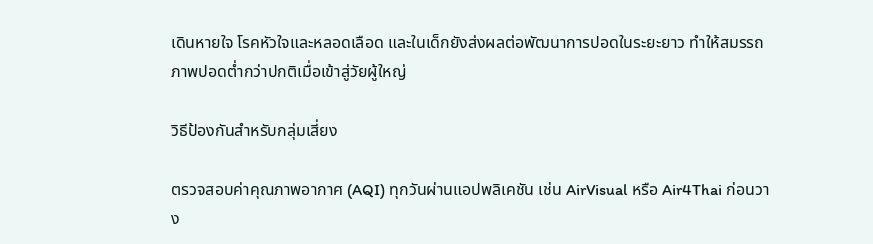เดินหายใจ โรคหัวใจและหลอดเลือด และในเด็กยังส่งผลต่อพัฒนาการปอดในระยะยาว ทำให้สมรรถภาพปอดต่ำกว่าปกติเมื่อเข้าสู่วัยผู้ใหญ่

วิธีป้องกันสำหรับกลุ่มเสี่ยง

ตรวจสอบค่าคุณภาพอากาศ (AQI) ทุกวันผ่านแอปพลิเคชัน เช่น AirVisual หรือ Air4Thai ก่อนวาง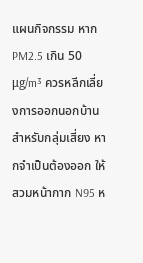แผนกิจกรรม หาก PM2.5 เกิน 50 μg/m³ ควรหลีกเลี่ยงการออกนอกบ้านสำหรับกลุ่มเสี่ยง หากจำเป็นต้องออก ให้สวมหน้ากาก N95 ห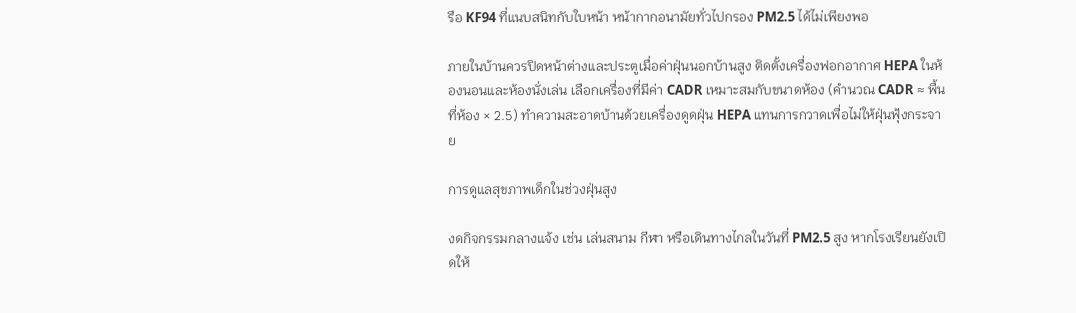รือ KF94 ที่แนบสนิทกับใบหน้า หน้ากากอนามัยทั่วไปกรอง PM2.5 ได้ไม่เพียงพอ

ภายในบ้านควรปิดหน้าต่างและประตูเมื่อค่าฝุ่นนอกบ้านสูง ติดตั้งเครื่องฟอกอากาศ HEPA ในห้องนอนและห้องนั่งเล่น เลือกเครื่องที่มีค่า CADR เหมาะสมกับขนาดห้อง (คำนวณ CADR ≈ พื้นที่ห้อง × 2.5) ทำความสะอาดบ้านด้วยเครื่องดูดฝุ่น HEPA แทนการกวาดเพื่อไม่ให้ฝุ่นฟุ้งกระจาย

การดูแลสุขภาพเด็กในช่วงฝุ่นสูง

งดกิจกรรมกลางแจ้ง เช่น เล่นสนาม กีฬา หรือเดินทางไกลในวันที่ PM2.5 สูง หากโรงเรียนยังเปิดให้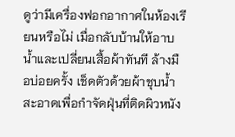ดูว่ามีเครื่องฟอกอากาศในห้องเรียนหรือไม่ เมื่อกลับบ้านให้อาบน้ำและเปลี่ยนเสื้อผ้าทันที ล้างมือบ่อยครั้ง เช็ดตัวด้วยผ้าชุบน้ำสะอาดเพื่อกำจัดฝุ่นที่ติดผิวหนัง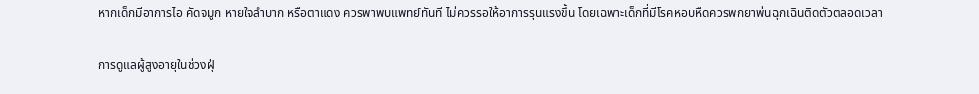หากเด็กมีอาการไอ คัดจมูก หายใจลำบาก หรือตาแดง ควรพาพบแพทย์ทันที ไม่ควรรอให้อาการรุนแรงขึ้น โดยเฉพาะเด็กที่มีโรคหอบหืดควรพกยาพ่นฉุกเฉินติดตัวตลอดเวลา

การดูแลผู้สูงอายุในช่วงฝุ่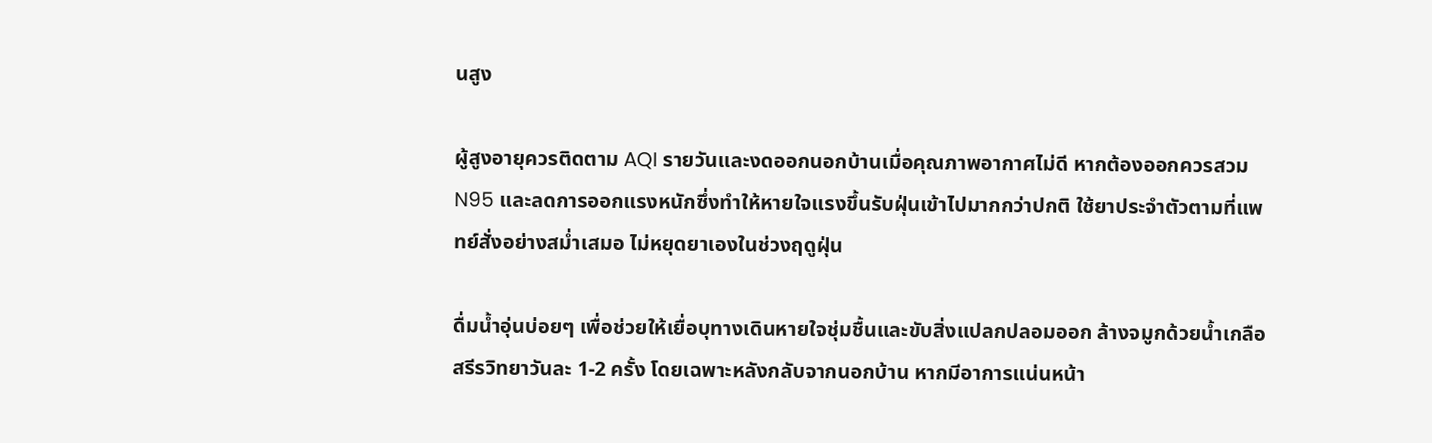นสูง

ผู้สูงอายุควรติดตาม AQI รายวันและงดออกนอกบ้านเมื่อคุณภาพอากาศไม่ดี หากต้องออกควรสวม N95 และลดการออกแรงหนักซึ่งทำให้หายใจแรงขึ้นรับฝุ่นเข้าไปมากกว่าปกติ ใช้ยาประจำตัวตามที่แพทย์สั่งอย่างสม่ำเสมอ ไม่หยุดยาเองในช่วงฤดูฝุ่น

ดื่มน้ำอุ่นบ่อยๆ เพื่อช่วยให้เยื่อบุทางเดินหายใจชุ่มชื้นและขับสิ่งแปลกปลอมออก ล้างจมูกด้วยน้ำเกลือสรีรวิทยาวันละ 1-2 ครั้ง โดยเฉพาะหลังกลับจากนอกบ้าน หากมีอาการแน่นหน้า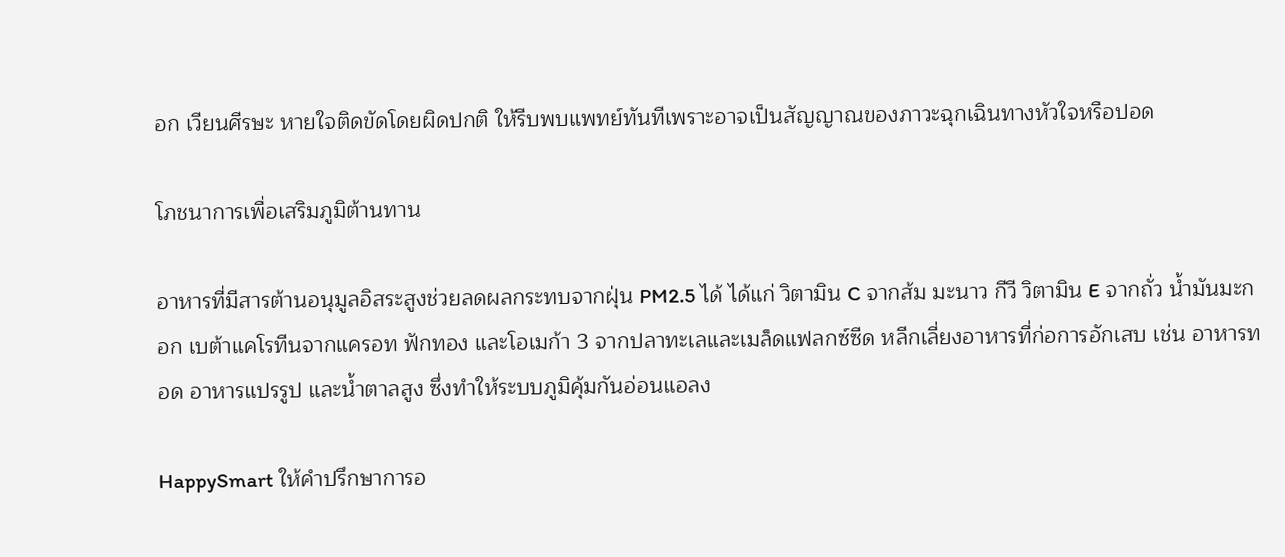อก เวียนศีรษะ หายใจติดขัดโดยผิดปกติ ให้รีบพบแพทย์ทันทีเพราะอาจเป็นสัญญาณของภาวะฉุกเฉินทางหัวใจหรือปอด

โภชนาการเพื่อเสริมภูมิต้านทาน

อาหารที่มีสารต้านอนุมูลอิสระสูงช่วยลดผลกระทบจากฝุ่น PM2.5 ได้ ได้แก่ วิตามิน C จากส้ม มะนาว กีวี วิตามิน E จากถั่ว น้ำมันมะกอก เบต้าแคโรทีนจากแครอท ฟักทอง และโอเมก้า 3 จากปลาทะเลและเมล็ดแฟลกซ์ซีด หลีกเลี่ยงอาหารที่ก่อการอักเสบ เช่น อาหารทอด อาหารแปรรูป และน้ำตาลสูง ซึ่งทำให้ระบบภูมิคุ้มกันอ่อนแอลง

HappySmart ให้คำปรึกษาการอ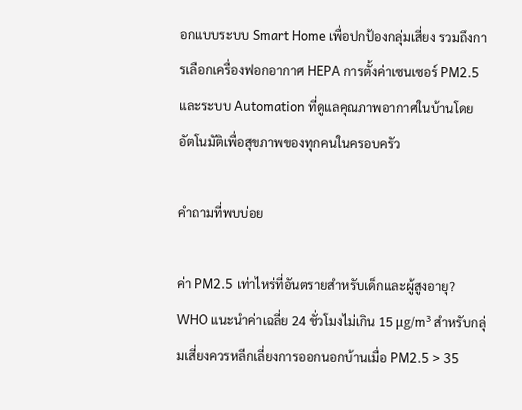อกแบบระบบ Smart Home เพื่อปกป้องกลุ่มเสี่ยง รวมถึงการเลือกเครื่องฟอกอากาศ HEPA การตั้งค่าเซนเซอร์ PM2.5 และระบบ Automation ที่ดูแลคุณภาพอากาศในบ้านโดยอัตโนมัติเพื่อสุขภาพของทุกคนในครอบครัว

คำถามที่พบบ่อย

ค่า PM2.5 เท่าไหร่ที่อันตรายสำหรับเด็กและผู้สูงอายุ?
WHO แนะนำค่าเฉลี่ย 24 ชั่วโมงไม่เกิน 15 μg/m³ สำหรับกลุ่มเสี่ยงควรหลีกเลี่ยงการออกนอกบ้านเมื่อ PM2.5 > 35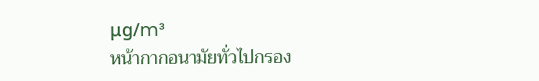μg/m³
หน้ากากอนามัยทั่วไปกรอง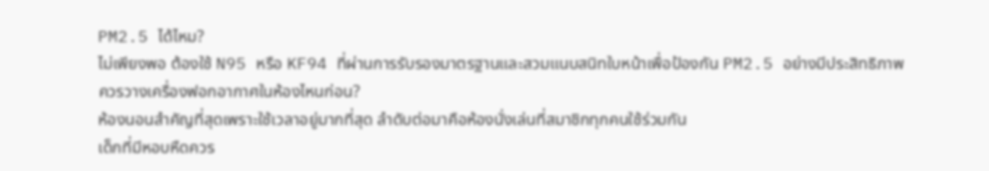PM2.5 ได้ไหม?
ไม่เพียงพอ ต้องใช้ N95 หรือ KF94 ที่ผ่านการรับรองมาตรฐานและสวมแนบสนิทใบหน้าเพื่อป้องกัน PM2.5 อย่างมีประสิทธิภาพ
ควรวางเครื่องฟอกอากาศในห้องไหนก่อน?
ห้องนอนสำคัญที่สุดเพราะใช้เวลาอยู่มากที่สุด ลำดับต่อมาคือห้องนั่งเล่นที่สมาชิกทุกคนใช้ร่วมกัน
เด็กที่มีหอบหืดควร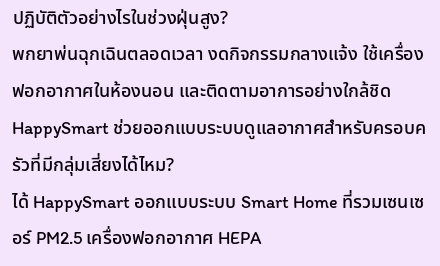ปฏิบัติตัวอย่างไรในช่วงฝุ่นสูง?
พกยาพ่นฉุกเฉินตลอดเวลา งดกิจกรรมกลางแจ้ง ใช้เครื่องฟอกอากาศในห้องนอน และติดตามอาการอย่างใกล้ชิด
HappySmart ช่วยออกแบบระบบดูแลอากาศสำหรับครอบครัวที่มีกลุ่มเสี่ยงได้ไหม?
ได้ HappySmart ออกแบบระบบ Smart Home ที่รวมเซนเซอร์ PM2.5 เครื่องฟอกอากาศ HEPA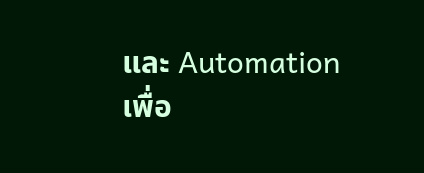และ Automation เพื่อ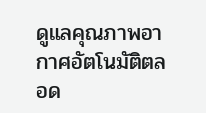ดูแลคุณภาพอากาศอัตโนมัติตลอด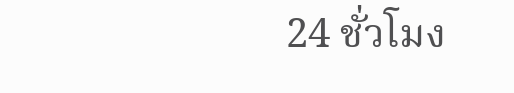24 ชั่วโมง